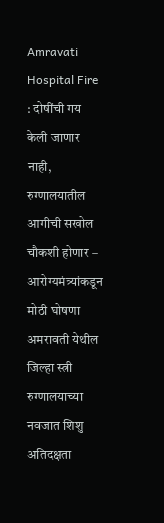Amravati Hospital Fire : दोषींची गय केली जाणार नाही, रुग्णालयातील आगीची सखोल चौकशी होणार – आरोग्यमंत्र्यांकडून मोठी घोषणा
अमरावती येथील जिल्हा स्त्री रुग्णालयाच्या नवजात शिशु अतिदक्षता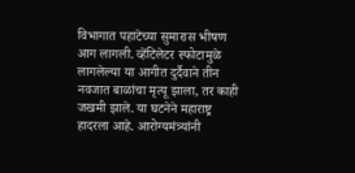विभागात पहाटेच्या सुमारास भीषण आग लागली. व्हेंटिलेटर स्फोटामुळे लागलेल्या या आगीत दुर्दैवाने तीन नवजात बाळांचा मृत्यू झाला, तर काही जखमी झाले. या घटनेने महाराष्ट्र हादरला आहे. आरोग्यमंत्र्यांनी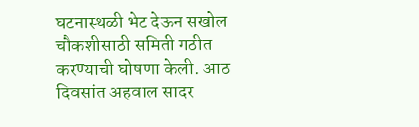घटनास्थळी भेट देऊन सखोल चौकशीसाठी समिती गठीत करण्याची घोषणा केली. आठ दिवसांत अहवाल सादर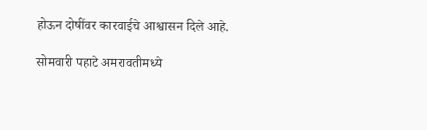होऊन दोषींवर कारवाईचे आश्वासन दिले आहे.

सोमवारी पहाटे अमरावतीमध्ये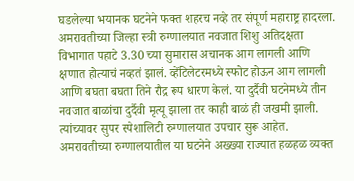घडलेल्या भयानक घटनेने फक्त शहरच नव्हे तर संपूर्ण महाराष्ट्र हादरला. अमरावतीच्या जिल्हा स्त्री रुग्णालयात नवजात शिशु अतिदक्षता विभागात पहाटे 3.30 च्या सुमारास अचानक आग लागली आणि क्षणात होत्याचं नव्हतं झालं. व्हेंटिलेटरमध्ये स्फोट होऊन आग लागली आणि बघता बघता तिने रौद्र रूप धारण केलं. या दुर्दैवी घटनेमध्ये तीन नवजात बाळांचा दुर्दैवी मृत्यू झाला तर काही बाळं ही जखमी झाली. त्यांच्यावर सुपर स्पेशालिटी रुग्णालयात उपचार सुरू आहेत. अमरावतीच्या रुग्णालयातील या घटनेने अख्ख्या राज्यात हळहळ व्यक्त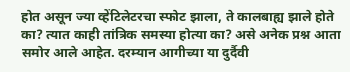होत असून ज्या व्हेंटिलेटरचा स्फोट झाला, ते कालबाह्य झाले होते का? त्यात काही तांत्रिक समस्या होत्या का? असे अनेक प्रश्न आता समोर आले आहेत. दरम्यान आगीच्या या दुर्दैवी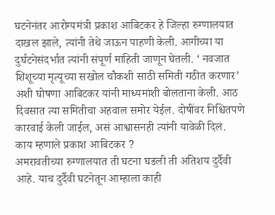घटनेनंतर आरोग्यमंत्री प्रकाश आबिटकर हे जिल्हा रुग्णालयात दाखल झाले, त्यांनी तेथे जाऊन पाहणी केली. आगीच्या या दुर्घटनेसंदर्भात त्यांनी संपूर्ण माहिती जाणून घेतली. ‘ नवजात शिशूच्या मृत्यूच्या सखोल चौकशी साठी समिती गठीत करणार’ अशी घोषणा आबिटकर यांनी माध्यमांशी बोलताना केली. आठ दिवसात त्या समितीचा अहवाल समोर येईल. दोषींवर निश्चितपणे कारवाई केली जाईल, असं आश्वासनही त्यांनी यावेळी दिलं.
काय म्हणाले प्रकाश आबिटकर ?
अमरावतीच्या रुग्णालयात ती घटना घडली ती अतिशय दुर्दैवी आहे. याच दुर्दैवी घटनेतून आम्हाला काही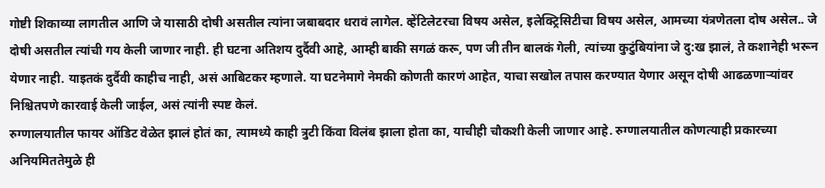गोष्टी शिकाव्या लागतील आणि जे यासाठी दोषी असतील त्यांना जबाबदार धरावं लागेल. व्हेंटिलेटरचा विषय असेल, इलेक्ट्रिसिटीचा विषय असेल, आमच्या यंत्रणेतला दोष असेल.. जे दोषी असतील त्यांची गय केली जाणार नाही. ही घटना अतिशय दुर्दैवी आहे, आम्ही बाकी सगळं करू, पण जी तीन बालकं गेली, त्यांच्या कुटुंबियांना जे दु:ख झालं, ते कशानेही भरून येणार नाही. याइतकं दुर्दैवी काहीच नाही, असं आबिटकर म्हणाले. या घटनेमागे नेमकी कोणती कारणं आहेत, याचा सखोल तपास करण्यात येणार असून दोषी आढळणाऱ्यांवर निश्चितपणे कारवाई केली जाईल, असं त्यांनी स्पष्ट केलं.
रुग्णालयातील फायर ऑडिट वेळेत झालं होतं का, त्यामध्ये काही त्रुटी किंवा विलंब झाला होता का, याचीही चौकशी केली जाणार आहे. रुग्णालयातील कोणत्याही प्रकारच्या अनियमिततेमुळे ही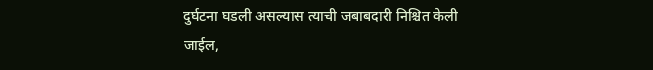दुर्घटना घडली असल्यास त्याची जबाबदारी निश्चित केली जाईल,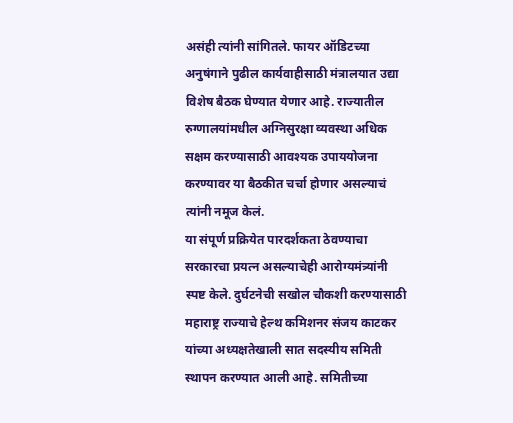असंही त्यांनी सांगितले. फायर ऑडिटच्या अनुषंगाने पुढील कार्यवाहीसाठी मंत्रालयात उद्या विशेष बैठक घेण्यात येणार आहे. राज्यातील रुग्णालयांमधील अग्निसुरक्षा व्यवस्था अधिक सक्षम करण्यासाठी आवश्यक उपाययोजना करण्यावर या बैठकीत चर्चा होणार असल्याचं त्यांनी नमूज केलं.
या संपूर्ण प्रक्रियेत पारदर्शकता ठेवण्याचा सरकारचा प्रयत्न असल्याचेही आरोग्यमंत्र्यांनी स्पष्ट केले. दुर्घटनेची सखोल चौकशी करण्यासाठी महाराष्ट्र राज्याचे हेल्थ कमिशनर संजय काटकर यांच्या अध्यक्षतेखाली सात सदस्यीय समिती स्थापन करण्यात आली आहे. समितीच्या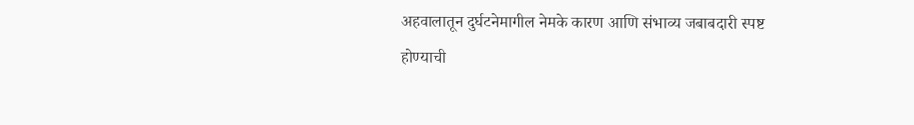अहवालातून दुर्घटनेमागील नेमके कारण आणि संभाव्य जबाबदारी स्पष्ट होण्याची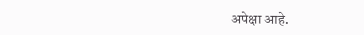अपेक्षा आहे.